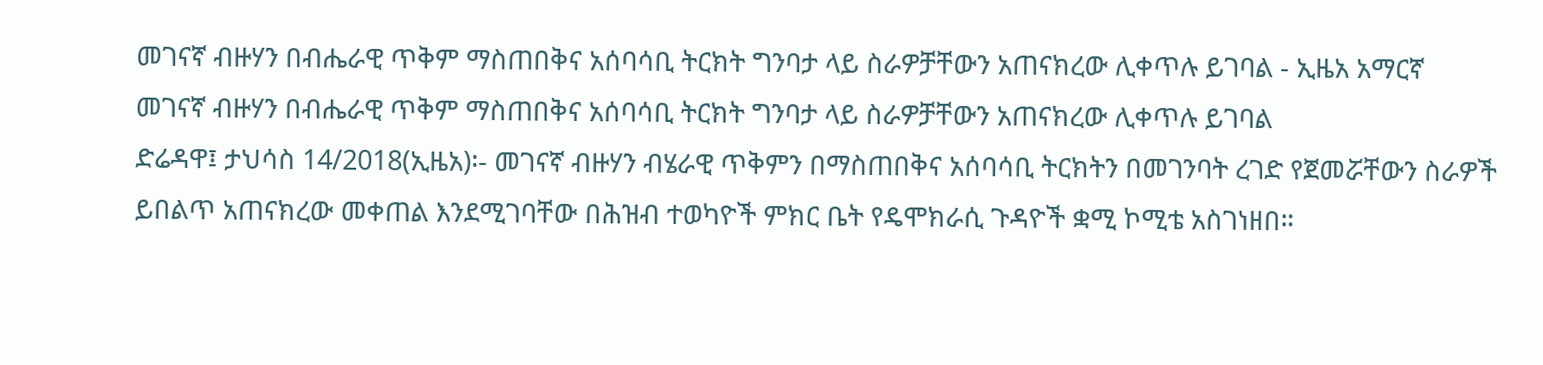መገናኛ ብዙሃን በብሔራዊ ጥቅም ማስጠበቅና አሰባሳቢ ትርክት ግንባታ ላይ ስራዎቻቸውን አጠናክረው ሊቀጥሉ ይገባል - ኢዜአ አማርኛ
መገናኛ ብዙሃን በብሔራዊ ጥቅም ማስጠበቅና አሰባሳቢ ትርክት ግንባታ ላይ ስራዎቻቸውን አጠናክረው ሊቀጥሉ ይገባል
ድሬዳዋ፤ ታህሳስ 14/2018(ኢዜአ)፡- መገናኛ ብዙሃን ብሄራዊ ጥቅምን በማስጠበቅና አሰባሳቢ ትርክትን በመገንባት ረገድ የጀመሯቸውን ስራዎች ይበልጥ አጠናክረው መቀጠል እንደሚገባቸው በሕዝብ ተወካዮች ምክር ቤት የዴሞክራሲ ጉዳዮች ቋሚ ኮሚቴ አስገነዘበ።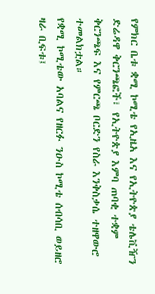የምክር ቤቱ ቋሚ ኮሚቴ የኢዜአ እና የኢትዮጵያ ቴሌቪዥን ድሬዳዋ ቅርንጫፎች፣ የኢትዮጵያ እምባ ጠባቂ ተቋም ቅርንጫፍ እና የምርጫ ቦርድን የስራ እንቅስቃሴ ተዘዋውሮ ተመልክቷል።
የቋሚ ኮሚቴው አባልና የዘርፉ ንዑስ ኮሚቴ ሰብሳቢ ወይዘሮ ዛራ ቢፍቱ፤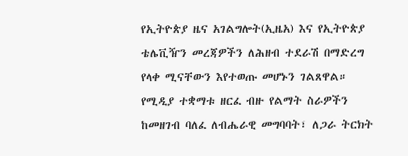የኢትዮጵያ ዜና አገልግሎት(ኢዜአ) እና የኢትዮጵያ ቴሌቪዥን መረጃዎችን ለሕዘብ ተደራሽ በማድረግ የላቀ ሚናቸውን እየተወጡ መሆኑን ገልጸዋል።
የሚዲያ ተቋማቱ ዘርፈ ብዙ የልማት ስራዎችን ከመዘገብ ባለፈ ለብሔራዊ መግባባት፣ ለጋራ ትርክት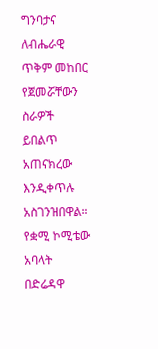ግንባታና ለብሔራዊ ጥቅም መከበር የጀመሯቸውን ስራዎች ይበልጥ አጠናክረው እንዲቀጥሉ አስገንዝበዋል።
የቋሚ ኮሚቴው አባላት በድሬዳዋ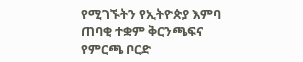የሚገኙትን የኢትዮጵያ እምባ ጠባቂ ተቋም ቅርንጫፍና የምርጫ ቦርድ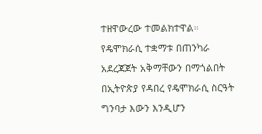ተዘዋውረው ተመልክተዋል።
የዴሞክራሲ ተቋማቱ በጠንካራ አደረጃጀት አቅማቸውን በማጎልበት በኢትዮጵያ የዳበረ የዴሞክራሲ ስርዓት ግንባታ እውን እንዲሆን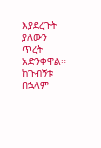እያደረጉት ያለውን ጥረት አድንቀዋል።
ከጉብኝቱ በኋላም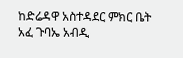ከድሬዳዋ አስተዳደር ምክር ቤት አፈ ጉባኤ አብዲ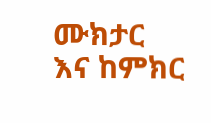ሙክታር እና ከምክር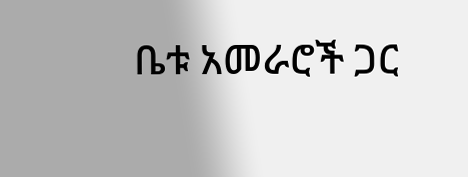ቤቱ አመራሮች ጋር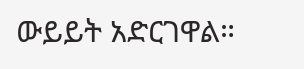ውይይት አድርገዋል።